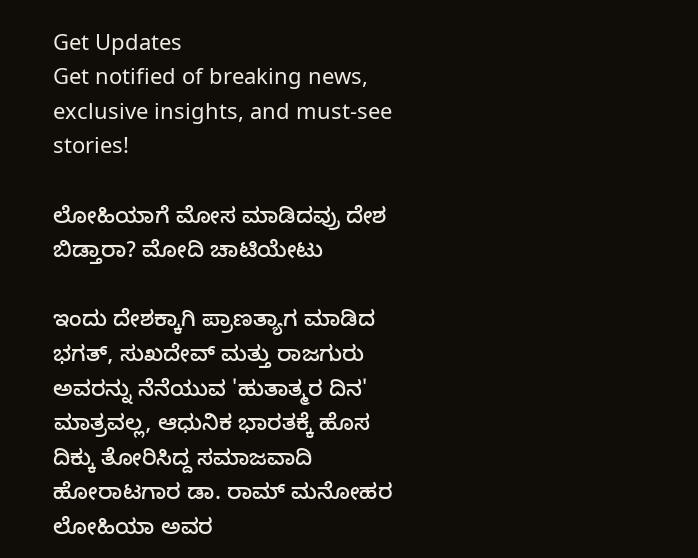Get Updates
Get notified of breaking news, exclusive insights, and must-see stories!

ಲೋಹಿಯಾಗೆ ಮೋಸ ಮಾಡಿದವ್ರು ದೇಶ ಬಿಡ್ತಾರಾ? ಮೋದಿ ಚಾಟಿಯೇಟು

ಇಂದು ದೇಶಕ್ಕಾಗಿ ಪ್ರಾಣತ್ಯಾಗ ಮಾಡಿದ ಭಗತ್, ಸುಖದೇವ್ ಮತ್ತು ರಾಜಗುರು ಅವರನ್ನು ನೆನೆಯುವ 'ಹುತಾತ್ಮರ ದಿನ' ಮಾತ್ರವಲ್ಲ, ಆಧುನಿಕ ಭಾರತಕ್ಕೆ ಹೊಸ ದಿಕ್ಕು ತೋರಿಸಿದ್ದ ಸಮಾಜವಾದಿ ಹೋರಾಟಗಾರ ಡಾ. ರಾಮ್ ಮನೋಹರ ಲೋಹಿಯಾ ಅವರ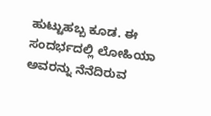ಹುಟ್ಟುಹಬ್ಬ ಕೂಡ. ಈ ಸಂದರ್ಭದಲ್ಲಿ ಲೋಹಿಯಾ ಅವರನ್ನು ನೆನೆದಿರುವ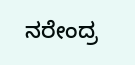ನರೇಂದ್ರ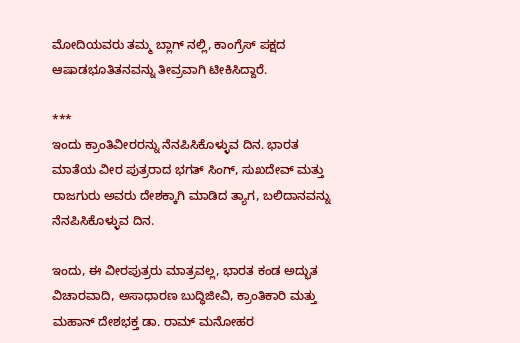ಮೋದಿಯವರು ತಮ್ಮ ಬ್ಲಾಗ್ ನಲ್ಲಿ, ಕಾಂಗ್ರೆಸ್ ಪಕ್ಷದ ಆಷಾಡಭೂತಿತನವನ್ನು ತೀವ್ರವಾಗಿ ಟೀಕಿಸಿದ್ದಾರೆ.

***
ಇಂದು ಕ್ರಾಂತಿವೀರರನ್ನು ನೆನಪಿಸಿಕೊಳ್ಳುವ ದಿನ. ಭಾರತ ಮಾತೆಯ ವೀರ ಪುತ್ರರಾದ ಭಗತ್ ಸಿಂಗ್, ಸುಖದೇವ್ ಮತ್ತು ರಾಜಗುರು ಅವರು ದೇಶಕ್ಕಾಗಿ ಮಾಡಿದ ತ್ಯಾಗ, ಬಲಿದಾನವನ್ನು ನೆನಪಿಸಿಕೊಳ್ಳುವ ದಿನ.

ಇಂದು, ಈ ವೀರಪುತ್ರರು ಮಾತ್ರವಲ್ಲ, ಭಾರತ ಕಂಡ ಅದ್ಭುತ ವಿಚಾರವಾದಿ, ಅಸಾಧಾರಣ ಬುದ್ಧಿಜೀವಿ, ಕ್ರಾಂತಿಕಾರಿ ಮತ್ತು ಮಹಾನ್ ದೇಶಭಕ್ತ ಡಾ. ರಾಮ್ ಮನೋಹರ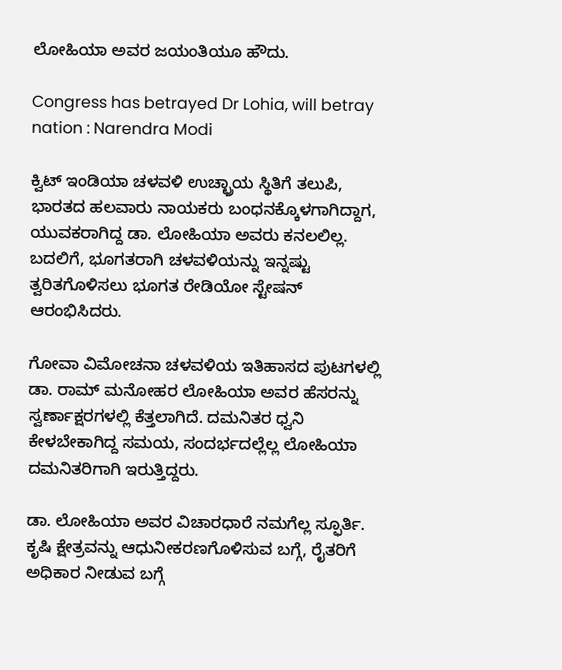ಲೋಹಿಯಾ ಅವರ ಜಯಂತಿಯೂ ಹೌದು.

Congress has betrayed Dr Lohia, will betray nation : Narendra Modi

ಕ್ವಿಟ್ ಇಂಡಿಯಾ ಚಳವಳಿ ಉಚ್ಛ್ರಾಯ ಸ್ಥಿತಿಗೆ ತಲುಪಿ, ಭಾರತದ ಹಲವಾರು ನಾಯಕರು ಬಂಧನಕ್ಕೊಳಗಾಗಿದ್ದಾಗ, ಯುವಕರಾಗಿದ್ದ ಡಾ. ಲೋಹಿಯಾ ಅವರು ಕನಲಲಿಲ್ಲ. ಬದಲಿಗೆ, ಭೂಗತರಾಗಿ ಚಳವಳಿಯನ್ನು ಇನ್ನಷ್ಟು ತ್ವರಿತಗೊಳಿಸಲು ಭೂಗತ ರೇಡಿಯೋ ಸ್ಟೇಷನ್ ಆರಂಭಿಸಿದರು.

ಗೋವಾ ವಿಮೋಚನಾ ಚಳವಳಿಯ ಇತಿಹಾಸದ ಪುಟಗಳಲ್ಲಿ ಡಾ. ರಾಮ್ ಮನೋಹರ ಲೋಹಿಯಾ ಅವರ ಹೆಸರನ್ನು ಸ್ವರ್ಣಾಕ್ಷರಗಳಲ್ಲಿ ಕೆತ್ತಲಾಗಿದೆ. ದಮನಿತರ ಧ್ವನಿ ಕೇಳಬೇಕಾಗಿದ್ದ ಸಮಯ, ಸಂದರ್ಭದಲ್ಲೆಲ್ಲ ಲೋಹಿಯಾ ದಮನಿತರಿಗಾಗಿ ಇರುತ್ತಿದ್ದರು.

ಡಾ. ಲೋಹಿಯಾ ಅವರ ವಿಚಾರಧಾರೆ ನಮಗೆಲ್ಲ ಸ್ಫೂರ್ತಿ. ಕೃಷಿ ಕ್ಷೇತ್ರವನ್ನು ಆಧುನೀಕರಣಗೊಳಿಸುವ ಬಗ್ಗೆ, ರೈತರಿಗೆ ಅಧಿಕಾರ ನೀಡುವ ಬಗ್ಗೆ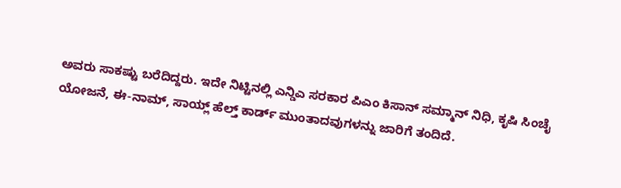ಅವರು ಸಾಕಷ್ಟು ಬರೆದಿದ್ದರು. ಇದೇ ನಿಟ್ಟಿನಲ್ಲಿ ಎನ್ಡಿಎ ಸರಕಾರ ಪಿಎಂ ಕಿಸಾನ್ ಸಮ್ಮಾನ್ ನಿಧಿ, ಕೃಷಿ ಸಿಂಚೈ ಯೋಜನೆ, ಈ-ನಾಮ್, ಸಾಯ್ಲ್ ಹೆಲ್ತ್ ಕಾರ್ಡ್ ಮುಂತಾದವುಗಳನ್ನು ಜಾರಿಗೆ ತಂದಿದೆ.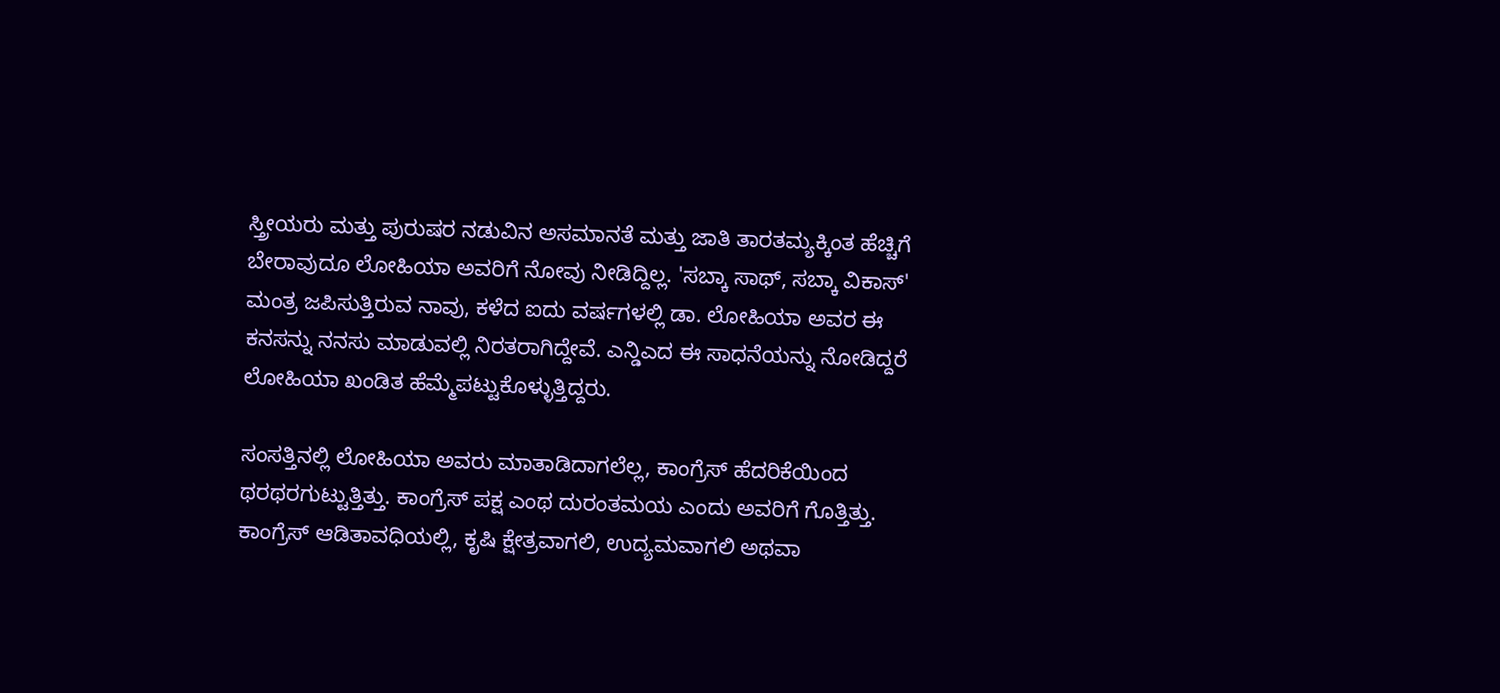ಸ್ತ್ರೀಯರು ಮತ್ತು ಪುರುಷರ ನಡುವಿನ ಅಸಮಾನತೆ ಮತ್ತು ಜಾತಿ ತಾರತಮ್ಯಕ್ಕಿಂತ ಹೆಚ್ಚಿಗೆ ಬೇರಾವುದೂ ಲೋಹಿಯಾ ಅವರಿಗೆ ನೋವು ನೀಡಿದ್ದಿಲ್ಲ. 'ಸಬ್ಕಾ ಸಾಥ್, ಸಬ್ಕಾ ವಿಕಾಸ್' ಮಂತ್ರ ಜಪಿಸುತ್ತಿರುವ ನಾವು, ಕಳೆದ ಐದು ವರ್ಷಗಳಲ್ಲಿ ಡಾ. ಲೋಹಿಯಾ ಅವರ ಈ ಕನಸನ್ನು ನನಸು ಮಾಡುವಲ್ಲಿ ನಿರತರಾಗಿದ್ದೇವೆ. ಎನ್ಡಿಎದ ಈ ಸಾಧನೆಯನ್ನು ನೋಡಿದ್ದರೆ ಲೋಹಿಯಾ ಖಂಡಿತ ಹೆಮ್ಮೆಪಟ್ಟುಕೊಳ್ಳುತ್ತಿದ್ದರು.

ಸಂಸತ್ತಿನಲ್ಲಿ ಲೋಹಿಯಾ ಅವರು ಮಾತಾಡಿದಾಗಲೆಲ್ಲ, ಕಾಂಗ್ರೆಸ್ ಹೆದರಿಕೆಯಿಂದ ಥರಥರಗುಟ್ಟುತ್ತಿತ್ತು. ಕಾಂಗ್ರೆಸ್ ಪಕ್ಷ ಎಂಥ ದುರಂತಮಯ ಎಂದು ಅವರಿಗೆ ಗೊತ್ತಿತ್ತು. ಕಾಂಗ್ರೆಸ್ ಆಡಿತಾವಧಿಯಲ್ಲಿ, ಕೃಷಿ ಕ್ಷೇತ್ರವಾಗಲಿ, ಉದ್ಯಮವಾಗಲಿ ಅಥವಾ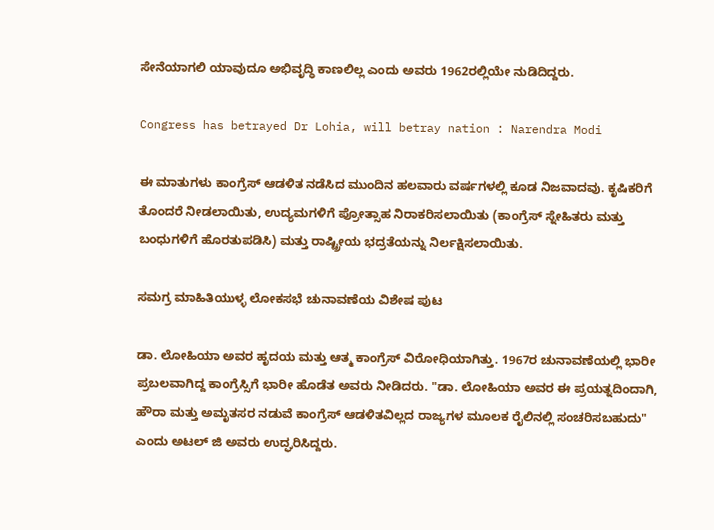ಸೇನೆಯಾಗಲಿ ಯಾವುದೂ ಅಭಿವೃದ್ಧಿ ಕಾಣಲಿಲ್ಲ ಎಂದು ಅವರು 1962ರಲ್ಲಿಯೇ ನುಡಿದಿದ್ದರು.

Congress has betrayed Dr Lohia, will betray nation : Narendra Modi

ಈ ಮಾತುಗಳು ಕಾಂಗ್ರೆಸ್ ಆಡಳಿತ ನಡೆಸಿದ ಮುಂದಿನ ಹಲವಾರು ವರ್ಷಗಳಲ್ಲಿ ಕೂಡ ನಿಜವಾದವು. ಕೃಷಿಕರಿಗೆ ತೊಂದರೆ ನೀಡಲಾಯಿತು, ಉದ್ಯಮಗಳಿಗೆ ಪ್ರೋತ್ಸಾಹ ನಿರಾಕರಿಸಲಾಯಿತು (ಕಾಂಗ್ರೆಸ್ ಸ್ನೇಹಿತರು ಮತ್ತು ಬಂಧುಗಳಿಗೆ ಹೊರತುಪಡಿಸಿ) ಮತ್ತು ರಾಷ್ಟ್ರೀಯ ಭದ್ರತೆಯನ್ನು ನಿರ್ಲಕ್ಷಿಸಲಾಯಿತು.

ಸಮಗ್ರ ಮಾಹಿತಿಯುಳ್ಳ ಲೋಕಸಭೆ ಚುನಾವಣೆಯ ವಿಶೇಷ ಪುಟ

ಡಾ. ಲೋಹಿಯಾ ಅವರ ಹೃದಯ ಮತ್ತು ಆತ್ಮ ಕಾಂಗ್ರೆಸ್ ವಿರೋಧಿಯಾಗಿತ್ತು. 1967ರ ಚುನಾವಣೆಯಲ್ಲಿ ಭಾರೀ ಪ್ರಬಲವಾಗಿದ್ದ ಕಾಂಗ್ರೆಸ್ಸಿಗೆ ಭಾರೀ ಹೊಡೆತ ಅವರು ನೀಡಿದರು. "ಡಾ. ಲೋಹಿಯಾ ಅವರ ಈ ಪ್ರಯತ್ನದಿಂದಾಗಿ, ಹೌರಾ ಮತ್ತು ಅಮೃತಸರ ನಡುವೆ ಕಾಂಗ್ರೆಸ್ ಆಡಳಿತವಿಲ್ಲದ ರಾಜ್ಯಗಳ ಮೂಲಕ ರೈಲಿನಲ್ಲಿ ಸಂಚರಿಸಬಹುದು" ಎಂದು ಅಟಲ್ ಜಿ ಅವರು ಉದ್ಘರಿಸಿದ್ದರು.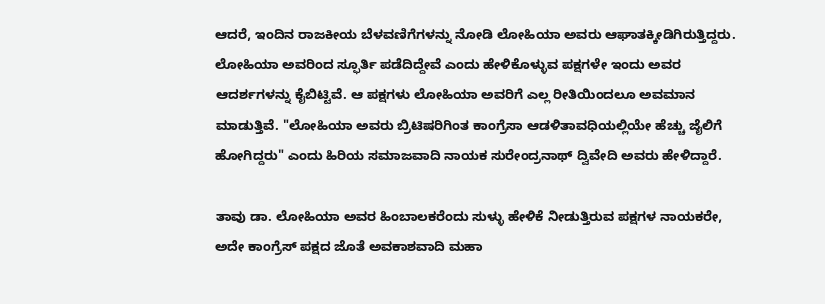ಆದರೆ, ಇಂದಿನ ರಾಜಕೀಯ ಬೆಳವಣಿಗೆಗಳನ್ನು ನೋಡಿ ಲೋಹಿಯಾ ಅವರು ಆಘಾತಕ್ಕೀಡಿಗಿರುತ್ತಿದ್ದರು. ಲೋಹಿಯಾ ಅವರಿಂದ ಸ್ಫೂರ್ತಿ ಪಡೆದಿದ್ದೇವೆ ಎಂದು ಹೇಳಿಕೊಳ್ಳುವ ಪಕ್ಷಗಳೇ ಇಂದು ಅವರ ಆದರ್ಶಗಳನ್ನು ಕೈಬಿಟ್ಟಿವೆ. ಆ ಪಕ್ಷಗಳು ಲೋಹಿಯಾ ಅವರಿಗೆ ಎಲ್ಲ ರೀತಿಯಿಂದಲೂ ಅವಮಾನ ಮಾಡುತ್ತಿವೆ. "ಲೋಹಿಯಾ ಅವರು ಬ್ರಿಟಿಷರಿಗಿಂತ ಕಾಂಗ್ರೆಸಾ ಆಡಳಿತಾವಧಿಯಲ್ಲಿಯೇ ಹೆಚ್ಚು ಜೈಲಿಗೆ ಹೋಗಿದ್ದರು" ಎಂದು ಹಿರಿಯ ಸಮಾಜವಾದಿ ನಾಯಕ ಸುರೇಂದ್ರನಾಥ್ ದ್ವಿವೇದಿ ಅವರು ಹೇಳಿದ್ದಾರೆ.

ತಾವು ಡಾ. ಲೋಹಿಯಾ ಅವರ ಹಿಂಬಾಲಕರೆಂದು ಸುಳ್ಳು ಹೇಳಿಕೆ ನೀಡುತ್ತಿರುವ ಪಕ್ಷಗಳ ನಾಯಕರೇ, ಅದೇ ಕಾಂಗ್ರೆಸ್ ಪಕ್ಷದ ಜೊತೆ ಅವಕಾಶವಾದಿ ಮಹಾ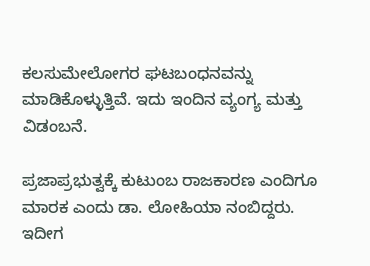ಕಲಸುಮೇಲೋಗರ ಘಟಬಂಧನವನ್ನು ಮಾಡಿಕೊಳ್ಳುತ್ತಿವೆ. ಇದು ಇಂದಿನ ವ್ಯಂಗ್ಯ ಮತ್ತು ವಿಡಂಬನೆ.

ಪ್ರಜಾಪ್ರಭುತ್ವಕ್ಕೆ ಕುಟುಂಬ ರಾಜಕಾರಣ ಎಂದಿಗೂ ಮಾರಕ ಎಂದು ಡಾ. ಲೋಹಿಯಾ ನಂಬಿದ್ದರು. ಇದೀಗ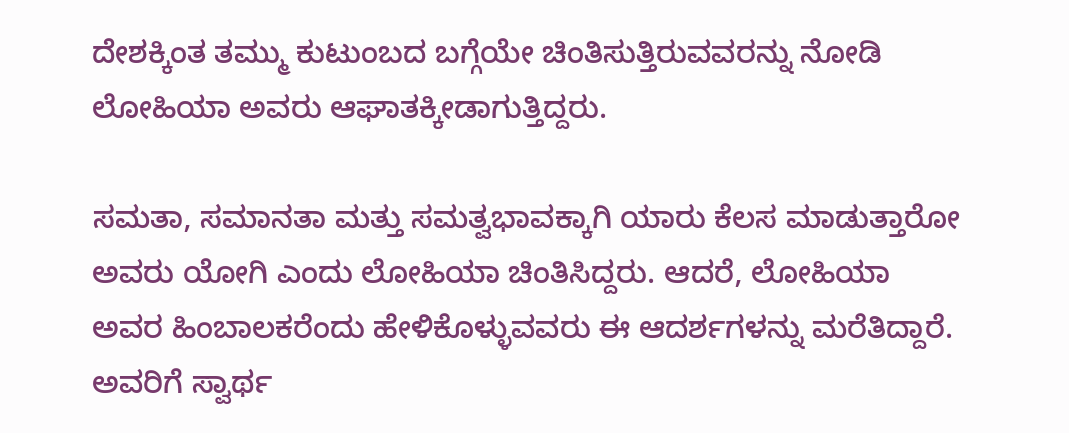ದೇಶಕ್ಕಿಂತ ತಮ್ಮು ಕುಟುಂಬದ ಬಗ್ಗೆಯೇ ಚಿಂತಿಸುತ್ತಿರುವವರನ್ನು ನೋಡಿ ಲೋಹಿಯಾ ಅವರು ಆಘಾತಕ್ಕೀಡಾಗುತ್ತಿದ್ದರು.

ಸಮತಾ, ಸಮಾನತಾ ಮತ್ತು ಸಮತ್ವಭಾವಕ್ಕಾಗಿ ಯಾರು ಕೆಲಸ ಮಾಡುತ್ತಾರೋ ಅವರು ಯೋಗಿ ಎಂದು ಲೋಹಿಯಾ ಚಿಂತಿಸಿದ್ದರು. ಆದರೆ, ಲೋಹಿಯಾ ಅವರ ಹಿಂಬಾಲಕರೆಂದು ಹೇಳಿಕೊಳ್ಳುವವರು ಈ ಆದರ್ಶಗಳನ್ನು ಮರೆತಿದ್ದಾರೆ. ಅವರಿಗೆ ಸ್ವಾರ್ಥ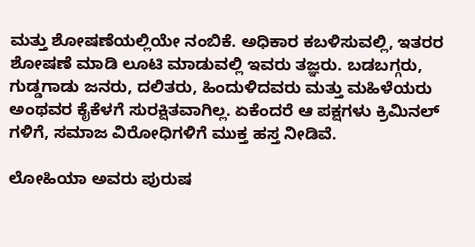ಮತ್ತು ಶೋಷಣೆಯಲ್ಲಿಯೇ ನಂಬಿಕೆ. ಅಧಿಕಾರ ಕಬಳಿಸುವಲ್ಲಿ, ಇತರರ ಶೋಷಣೆ ಮಾಡಿ ಲೂಟಿ ಮಾಡುವಲ್ಲಿ ಇವರು ತಜ್ಞರು. ಬಡಬಗ್ಗರು, ಗುಡ್ಡಗಾಡು ಜನರು, ದಲಿತರು, ಹಿಂದುಳಿದವರು ಮತ್ತು ಮಹಿಳೆಯರು ಅಂಥವರ ಕೈಕೆಳಗೆ ಸುರಕ್ಷಿತವಾಗಿಲ್ಲ. ಏಕೆಂದರೆ ಆ ಪಕ್ಷಗಳು ಕ್ರಿಮಿನಲ್ ಗಳಿಗೆ, ಸಮಾಜ ವಿರೋಧಿಗಳಿಗೆ ಮುಕ್ತ ಹಸ್ತ ನೀಡಿವೆ.

ಲೋಹಿಯಾ ಅವರು ಪುರುಷ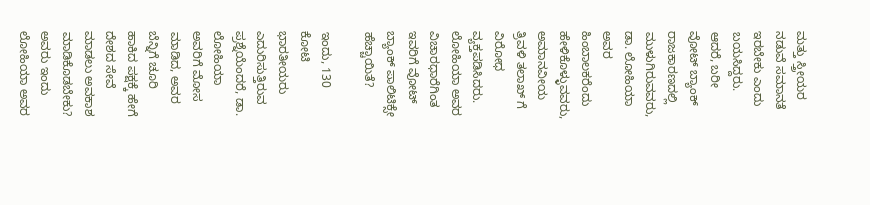ಮತ್ತು ಸ್ತ್ರೀಯರ ನಡುವೆ ಸಮಾನತೆ ಇರಬೇಕು ಎಂದು ಬಯಸಿದ್ದರು. ಆದರೆ, ಬರೀ ವೋಟ್ ಬ್ಯಾಂಕ್ ರಾಜಕಾರಣದಲ್ಲಿ ಮುಳುಗಿರುವವರು, ಡಾ. ಲೋಹಿಯಾ ಅವರ ಹಿಂಬಾಲಕರೆಂದು ಹೇಳಿಕೊಳ್ಳುವವರು, ಅಮಾನವೀಯ ತ್ರಿವಳಿ ತಲಾಖ್ ಗೆ ವಿರೋಧ ವ್ಯಕ್ತಪಡಿಸಿದರು. ಲೋಹಿಯಾ ಅವರ ವಿಚಾರಧಾರೆಗಿಂತ ಇವರಿಗೆ ವೋಟ್ ಬ್ಯಾಂಕ್ ಪಾಲಿಟಿಕ್ಸೇ ಹೆಚ್ಚಾಯಿತೆ?

ಇಂದು, 130 ಕೋಟಿ ಭಾರತೀಯರು ಎದುರಿಸುತ್ತಿರುವ ಪ್ರಶ್ನೆಯೆಂದರೆ, ಡಾ. ಲೋಹಿಯಾ ಅವರಿಗೆ ಮೋಸ ಮಾಡಿದ, ಅವರ ಬೆನ್ನಿಗೆ ಚೂರಿ ಹಾಕಿದ ಪಕ್ಷಕ್ಕೆ ಹೇಗೆ ದೇಶದ ಸೇವೆ ಮಾಡಲು ಅವಕಾಶ ಮಾಡಿಕೊಡಬೇಕು? ಅವರು ಇಂದು ಲೋಹಿಯಾ ಅವರ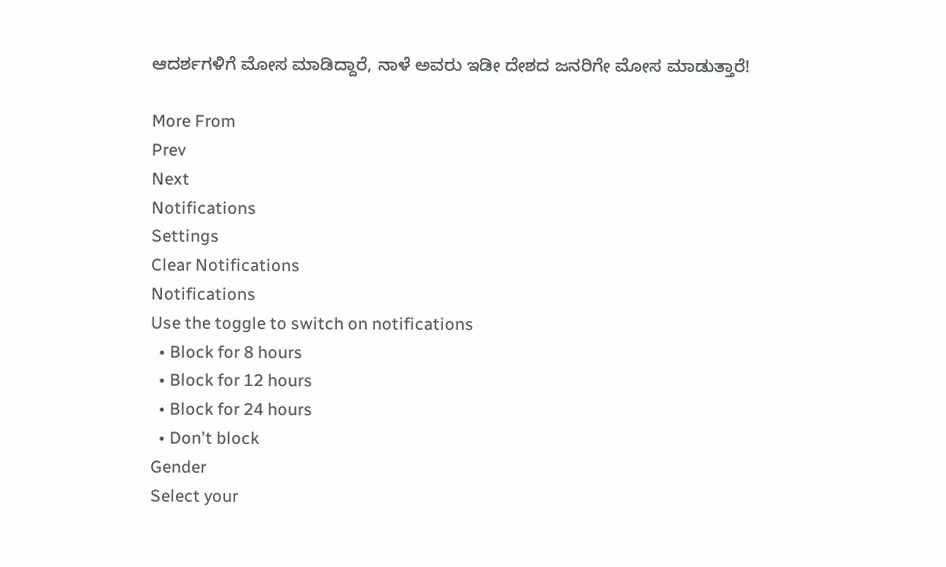ಆದರ್ಶಗಳಿಗೆ ಮೋಸ ಮಾಡಿದ್ದಾರೆ, ನಾಳೆ ಅವರು ಇಡೀ ದೇಶದ ಜನರಿಗೇ ಮೋಸ ಮಾಡುತ್ತಾರೆ!

More From
Prev
Next
Notifications
Settings
Clear Notifications
Notifications
Use the toggle to switch on notifications
  • Block for 8 hours
  • Block for 12 hours
  • Block for 24 hours
  • Don't block
Gender
Select your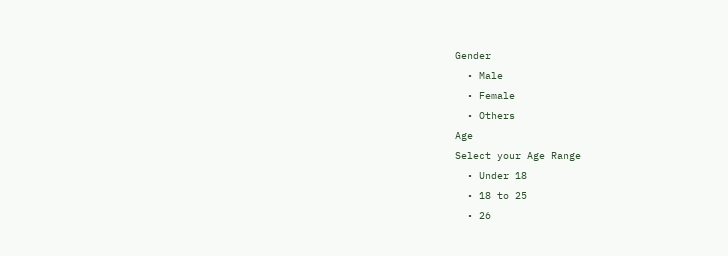Gender
  • Male
  • Female
  • Others
Age
Select your Age Range
  • Under 18
  • 18 to 25
  • 26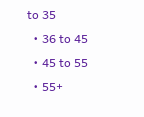to 35
  • 36 to 45
  • 45 to 55
  • 55+